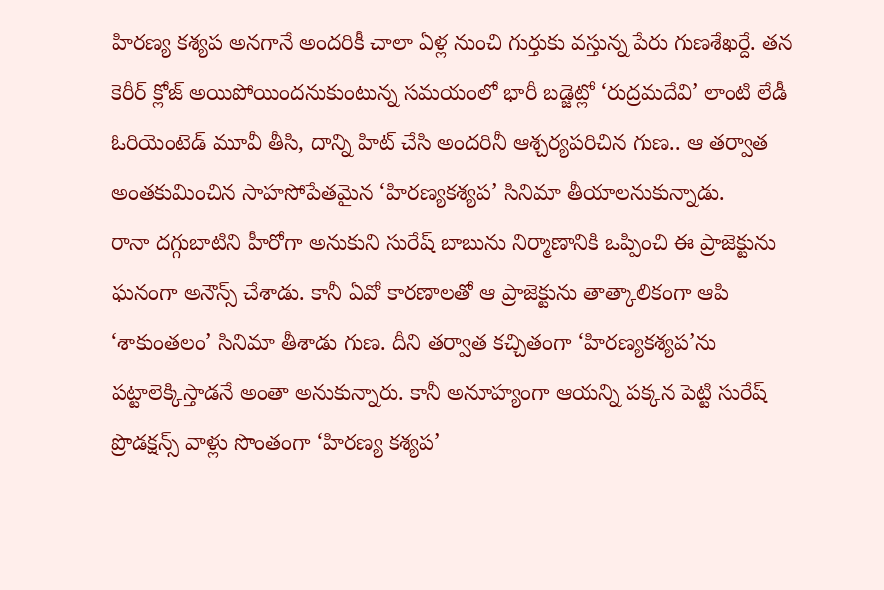హిరణ్య కశ్యప అనగానే అందరికీ చాలా ఏళ్ల నుంచి గుర్తుకు వస్తున్న పేరు గుణశేఖర్దే. తన కెరీర్ క్లోజ్ అయిపోయిందనుకుంటున్న సమయంలో భారీ బడ్జెట్లో ‘రుద్రమదేవి’ లాంటి లేడీ ఓరియెంటెడ్ మూవీ తీసి, దాన్ని హిట్ చేసి అందరినీ ఆశ్చర్యపరిచిన గుణ.. ఆ తర్వాత అంతకుమించిన సాహసోపేతమైన ‘హిరణ్యకశ్యప’ సినిమా తీయాలనుకున్నాడు.
రానా దగ్గుబాటిని హీరోగా అనుకుని సురేష్ బాబును నిర్మాణానికి ఒప్పించి ఈ ప్రాజెక్టును ఘనంగా అనౌన్స్ చేశాడు. కానీ ఏవో కారణాలతో ఆ ప్రాజెక్టును తాత్కాలికంగా ఆపి ‘శాకుంతలం’ సినిమా తీశాడు గుణ. దీని తర్వాత కచ్చితంగా ‘హిరణ్యకశ్యప’ను పట్టాలెక్కిస్తాడనే అంతా అనుకున్నారు. కానీ అనూహ్యంగా ఆయన్ని పక్కన పెట్టి సురేష్ ప్రొడక్షన్స్ వాళ్లు సొంతంగా ‘హిరణ్య కశ్యప’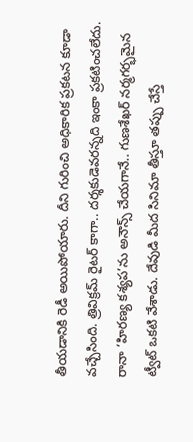తీయడానికి రెడీ అయిపోయారు. దీని గురించి అధికారిక ప్రకటన కూడా వచ్చేసింది. త్రివిక్రమ్ రైటర్ కాగా.. దర్శకుడెవరన్నది ఇంకా ప్రకటించలేదు.
రానా ‘హిరణ్య కశ్యప’ను అనౌన్స్ చేయగానే.. గుణశేఖర్ నర్మగర్భమైన ట్వీట్ ఒకటి వేశాడు. దేవుడి మీద సినిమా తీస్తూ తప్పు చేస్తే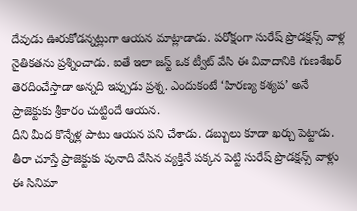దేవుడు ఊరుకోడన్నట్లుగా ఆయన మాట్లాడాడు. పరోక్షంగా సురేష్ ప్రొడక్షన్స్ వాళ్ల నైతికతను ప్రశ్నించాడు. ఐతే ఇలా జస్ట్ ఒక ట్వీట్ వేసి ఈ వివాదానికి గుణశేఖర్ తెరదించేస్తాడా అన్నది ఇప్పుడు ప్రశ్న. ఎందుకంటే ‘హిరణ్య కశ్యప’ అనే ప్రాజెక్టుకు శ్రీకారం చుట్టిందే ఆయన.
దీని మీద కొన్నేళ్ల పాటు ఆయన పని చేశాడు. డబ్బులు కూడా ఖర్చు పెట్టాడు. తీరా చూస్తే ప్రాజెక్టుకు పునాది వేసిన వ్యక్తినే పక్కన పెట్టి సురేష్ ప్రొడక్షన్స్ వాళ్లు ఈ సినిమా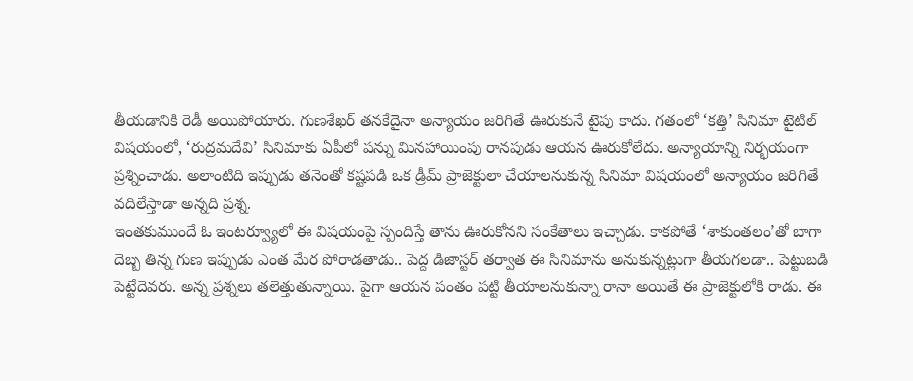తీయడానికి రెడీ అయిపోయారు. గుణశేఖర్ తనకేదైనా అన్యాయం జరిగితే ఊరుకునే టైపు కాదు. గతంలో ‘కత్తి’ సినిమా టైటిల్ విషయంలో, ‘రుద్రమదేవి’ సినిమాకు ఏపీలో పన్ను మినహాయింపు రానపుడు ఆయన ఊరుకోలేదు. అన్యాయాన్ని నిర్భయంగా ప్రశ్నించాడు. అలాంటిది ఇప్పుడు తనెంతో కష్టపడి ఒక డ్రీమ్ ప్రాజెక్టులా చేయాలనుకున్న సినిమా విషయంలో అన్యాయం జరిగితే వదిలేస్తాడా అన్నది ప్రశ్న.
ఇంతకుముందే ఓ ఇంటర్వ్యూలో ఈ విషయంపై స్పందిస్తే తాను ఊరుకోనని సంకేతాలు ఇచ్చాడు. కాకపోతే ‘శాకుంతలం’తో బాగా దెబ్బ తిన్న గుణ ఇప్పుడు ఎంత మేర పోరాడతాడు.. పెద్ద డిజాస్టర్ తర్వాత ఈ సినిమాను అనుకున్నట్లుగా తీయగలడా.. పెట్టుబడి పెట్టేదెవరు. అన్న ప్రశ్నలు తలెత్తుతున్నాయి. పైగా ఆయన పంతం పట్టి తీయాలనుకున్నా రానా అయితే ఈ ప్రాజెక్టులోకి రాడు. ఈ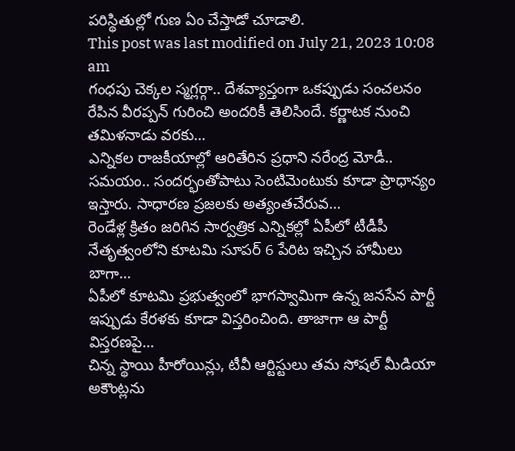పరిస్థితుల్లో గుణ ఏం చేస్తాడో చూడాలి.
This post was last modified on July 21, 2023 10:08 am
గంధపు చెక్కల స్మగ్లర్గా.. దేశవ్యాప్తంగా ఒకప్పుడు సంచలనం రేపిన వీరప్పన్ గురించి అందరికీ తెలిసిందే. కర్ణాటక నుంచి తమిళనాడు వరకు…
ఎన్నికల రాజకీయాల్లో ఆరితేరిన ప్రధాని నరేంద్ర మోడీ.. సమయం.. సందర్భంతోపాటు సెంటిమెంటుకు కూడా ప్రాధాన్యం ఇస్తారు. సాధారణ ప్రజలకు అత్యంతచేరువ…
రెండేళ్ల క్రితం జరిగిన సార్వత్రిక ఎన్నికల్లో ఏపీలో టీడీపీ నేతృత్వంలోని కూటమి సూపర్ 6 పేరిట ఇచ్చిన హామీలు బాగా…
ఏపీలో కూటమి ప్రభుత్వంలో భాగస్వామిగా ఉన్న జనసేన పార్టీ ఇప్పుడు కేరళకు కూడా విస్తరించింది. తాజాగా ఆ పార్టీ విస్తరణపై…
చిన్న స్థాయి హీరోయిన్లు, టీవీ ఆర్టిస్టులు తమ సోషల్ మీడియా అకౌంట్లను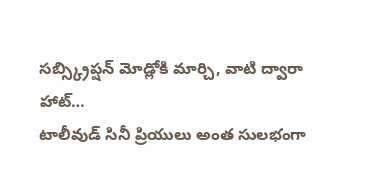సబ్స్క్రిప్షన్ మోడ్లోకి మార్చి, వాటి ద్వారా హాట్…
టాలీవుడ్ సినీ ప్రియులు అంత సులభంగా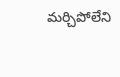మర్చిపోలేని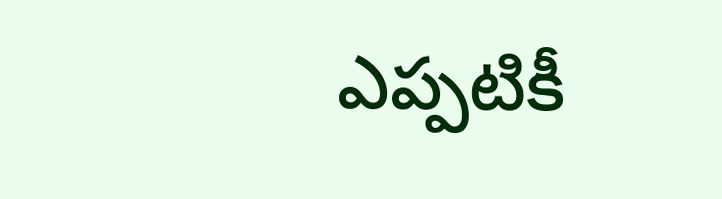ఎప్పటికీ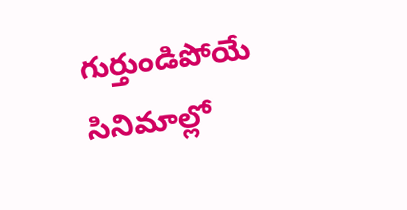గుర్తుండిపోయే సినిమాల్లో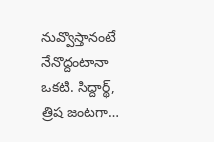నువ్వొస్తానంటే నేనొద్దంటానా ఒకటి. సిద్దార్థ్, త్రిష జంటగా…